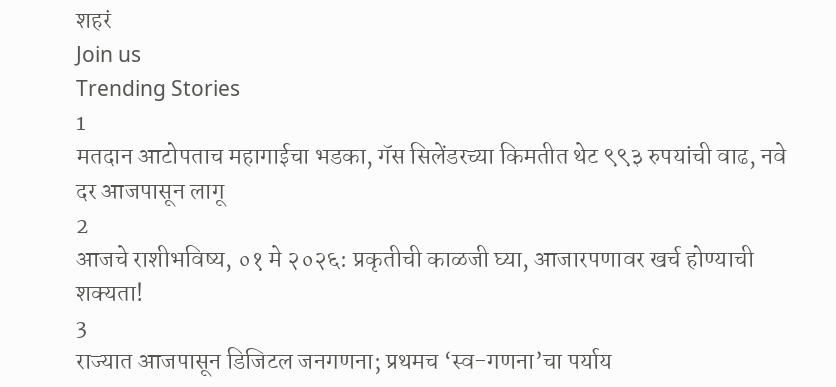शहरं
Join us
Trending Stories
1
मतदान आटोपताच महागाईचा भडका, गॅस सिलेंडरच्या किमतीत थेट ९९३ रुपयांची वाढ, नवे दर आजपासून लागू
2
आजचे राशीभविष्य, ०१ मे २०२६: प्रकृतीची काळजी घ्या, आजारपणावर खर्च होण्याची शक्यता!
3
राज्यात आजपासून डिजिटल जनगणना; प्रथमच ‘स्व-गणना’चा पर्याय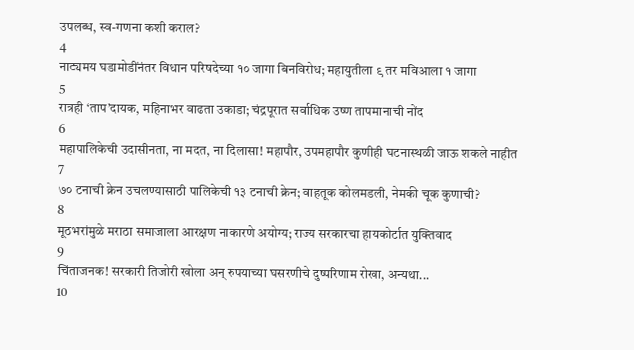उपलब्ध, स्व-गणना कशी कराल?
4
नाट्यमय घडामोडींनंतर विधान परिषदेच्या १० जागा बिनविरोध; महायुतीला ९ तर मविआला १ जागा
5
रात्रही ‘ताप’दायक, महिनाभर वाढता उकाडा; चंद्रपूरात सर्वाधिक उष्ण तापमानाची नोंद
6
महापालिकेची उदासीनता, ना मदत, ना दिलासा! महापौर, उपमहापौर कुणीही घटनास्थळी जाऊ शकले नाहीत
7
७० टनाची क्रेन उचलण्यासाठी पालिकेची १३ टनाची क्रेन; वाहतूक कोलमडली, नेमकी चूक कुणाची?
8
मूठभरांमुळे मराठा समाजाला आरक्षण नाकारणे अयोग्य; राज्य सरकारचा हायकोर्टात युक्तिवाद
9
चिंताजनक! सरकारी तिजोरी खोला अन् रुपयाच्या घसरणीचे दुष्परिणाम रोखा, अन्यथा...
10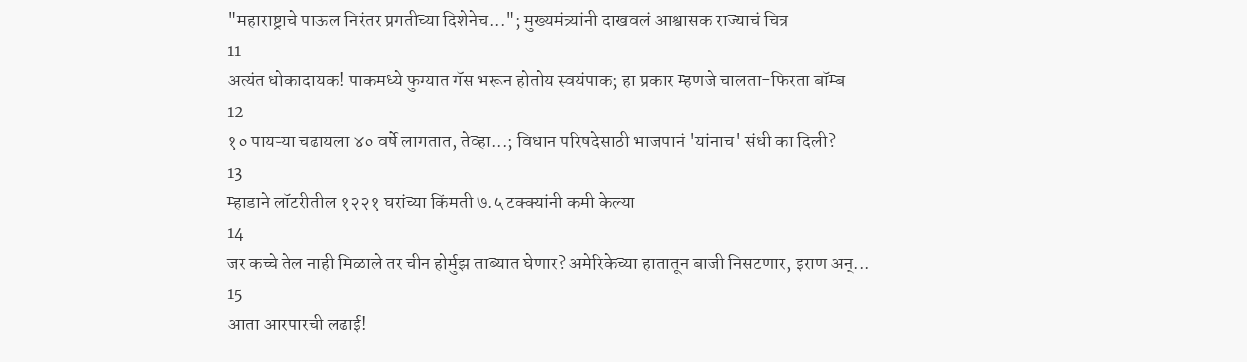"महाराष्ट्राचे पाऊल निरंतर प्रगतीच्या दिशेनेच..."; मुख्यमंत्र्यांनी दाखवलं आश्वासक राज्याचं चित्र
11
अत्यंत धोकादायक! पाकमध्ये फुग्यात गॅस भरून होतोय स्वयंपाक; हा प्रकार म्हणजे चालता-फिरता बॉम्ब
12
१० पायऱ्या चढायला ४० वर्षे लागतात, तेव्हा...; विधान परिषदेसाठी भाजपानं 'यांनाच' संधी का दिली?
13
म्हाडाने लॉटरीतील १२२१ घरांच्या किंमती ७.५ टक्क्यांनी कमी केल्या
14
जर कच्चे तेल नाही मिळाले तर चीन होर्मुझ ताब्यात घेणार? अमेरिकेच्या हातातून बाजी निसटणार, इराण अन्...
15
आता आरपारची लढाई!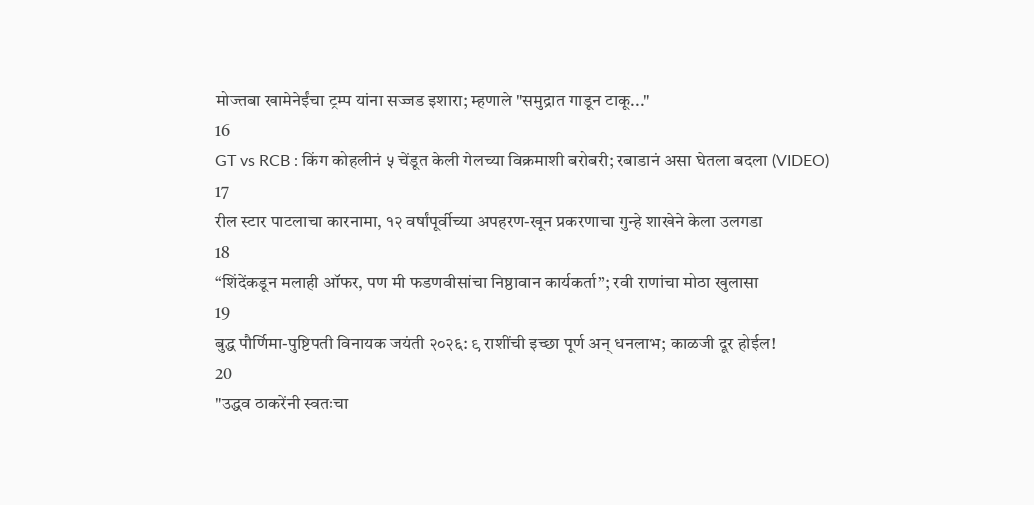मोज्तबा खामेनेईंचा ट्रम्प यांना सज्जड इशारा; म्हणाले "समुद्रात गाडून टाकू..."
16
GT vs RCB : किंग कोहलीनं ५ चेंडूत केली गेलच्या विक्रमाशी बरोबरी; रबाडानं असा घेतला बदला (VIDEO)
17
रील स्टार पाटलाचा कारनामा, १२ वर्षांपूर्वीच्या अपहरण-खून प्रकरणाचा गुन्हे शाखेने केला उलगडा
18
“शिंदेंकडून मलाही ऑफर, पण मी फडणवीसांचा निष्ठावान कार्यकर्ता”; रवी राणांचा मोठा खुलासा
19
बुद्ध पौर्णिमा-पुष्टिपती विनायक जयंती २०२६: ९ राशींची इच्छा पूर्ण अन् धनलाभ; काळजी दूर होईल!
20
"उद्धव ठाकरेंनी स्वतःचा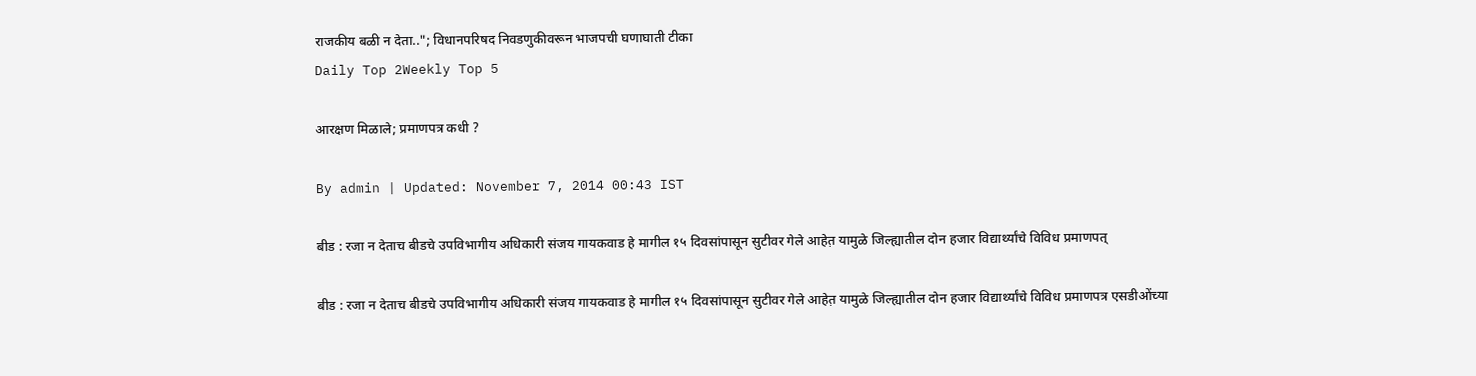राजकीय बळी न देता.."; विधानपरिषद निवडणुकीवरून भाजपची घणाघाती टीका
Daily Top 2Weekly Top 5

आरक्षण मिळाले; प्रमाणपत्र कधी ?

By admin | Updated: November 7, 2014 00:43 IST

बीड : रजा न देताच बीडचे उपविभागीय अधिकारी संजय गायकवाड हे मागील १५ दिवसांपासून सुटीवर गेले आहेत़ यामुळे जिल्ह्यातील दोन हजार विद्यार्थ्यांचे विविध प्रमाणपत्

बीड : रजा न देताच बीडचे उपविभागीय अधिकारी संजय गायकवाड हे मागील १५ दिवसांपासून सुटीवर गेले आहेत़ यामुळे जिल्ह्यातील दोन हजार विद्यार्थ्यांचे विविध प्रमाणपत्र एसडीओंच्या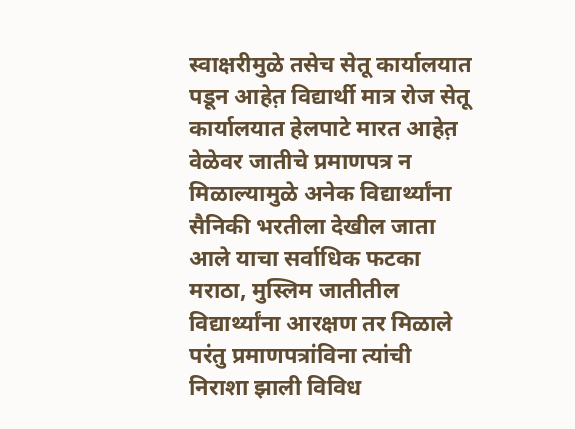स्वाक्षरीमुळे तसेच सेतू कार्यालयात पडून आहेत़ विद्यार्थी मात्र रोज सेतू कार्यालयात हेलपाटे मारत आहेत़ वेळेवर जातीचे प्रमाणपत्र न मिळाल्यामुळे अनेक विद्यार्थ्यांना सैनिकी भरतीला देखील जाता आले याचा सर्वाधिक फटका मराठा, मुस्लिम जातीतील विद्यार्थ्यांना आरक्षण तर मिळाले परंतु प्रमाणपत्रांविना त्यांची निराशा झाली विविध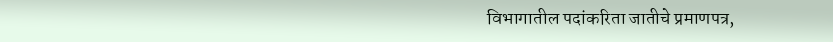विभागातील पदांकरिता जातीचे प्रमाणपत्र,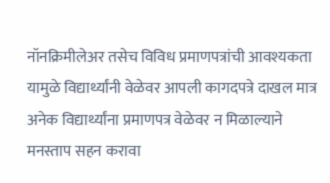नॉनक्रिमीलेअर तसेच विविध प्रमाणपत्रांची आवश्यकता यामुळे विद्यार्थ्यांनी वेळेवर आपली कागदपत्रे दाखल मात्र अनेक विद्यार्थ्यांना प्रमाणपत्र वेळेवर न मिळाल्याने मनस्ताप सहन करावा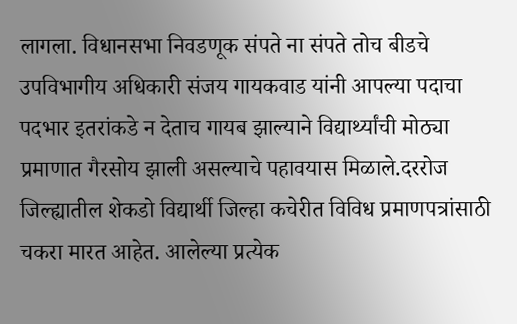लागला. विधानसभा निवडणूक संपते ना संपते तोच बीडचे उपविभागीय अधिकारी संजय गायकवाड यांनी आपल्या पदाचा पदभार इतरांकडे न देताच गायब झाल्याने विद्यार्थ्यांची मोठ्या प्रमाणात गैरसोय झाली असल्याचे पहावयास मिळाले.दररोज जिल्ह्यातील शेकडो विद्यार्थी जिल्हा कचेरीत विविध प्रमाणपत्रांसाठी चकरा मारत आहेत. आलेल्या प्रत्येक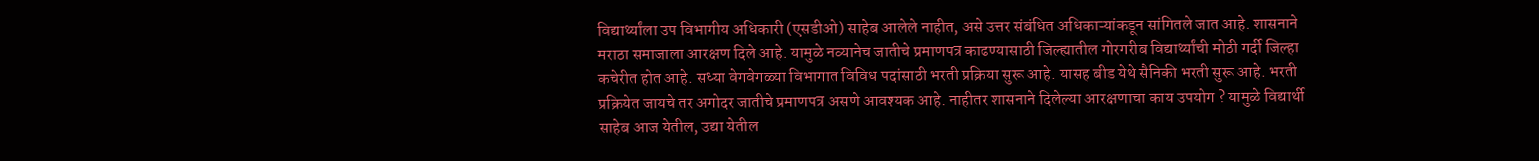विद्यार्थ्यांला उप विभागीय अधिकारी (एसडीओ) साहेब आलेले नाहीत, असे उत्तर संबंधित अधिकाऱ्यांकडून सांगितले जात आहे. शासनाने मराठा समाजाला आरक्षण दिले आहे. यामुळे नव्यानेच जातीचे प्रमाणपत्र काढण्यासाठी जिल्ह्यातील गोरगरीब विद्यार्थ्यांची मोठी गर्दी जिल्हा कचेरीत होत आहे. सध्या वेगवेगळ्या विभागात विविध पदांसाठी भरती प्रक्रिया सुरू आहे. यासह बीड येथे सैनिकी भरती सुरू आहे. भरती प्रक्रियेत जायचे तर अगोदर जातीचे प्रमाणपत्र असणे आवश्यक आहे. नाहीतर शासनाने दिलेल्या आरक्षणाचा काय उपयोग ? यामुळे विद्यार्थी साहेब आज येतील, उद्या येतील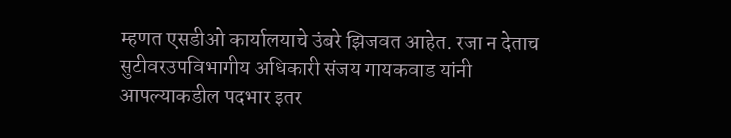म्हणत एसडीओ कार्यालयाचे उंबरे झिजवत आहेत. रजा न देताच सुटीवरउपविभागीय अधिकारी संजय गायकवाड यांनी आपल्याकडील पदभार इतर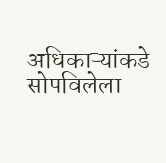अधिकाऱ्यांकडे सोपविलेला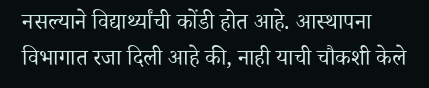नसल्याने विद्यार्थ्यांची कोंडी होत आहे. आस्थापना विभागात रजा दिली आहे की, नाही याची चौकशी केले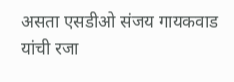असता एसडीओ संजय गायकवाड यांची रजा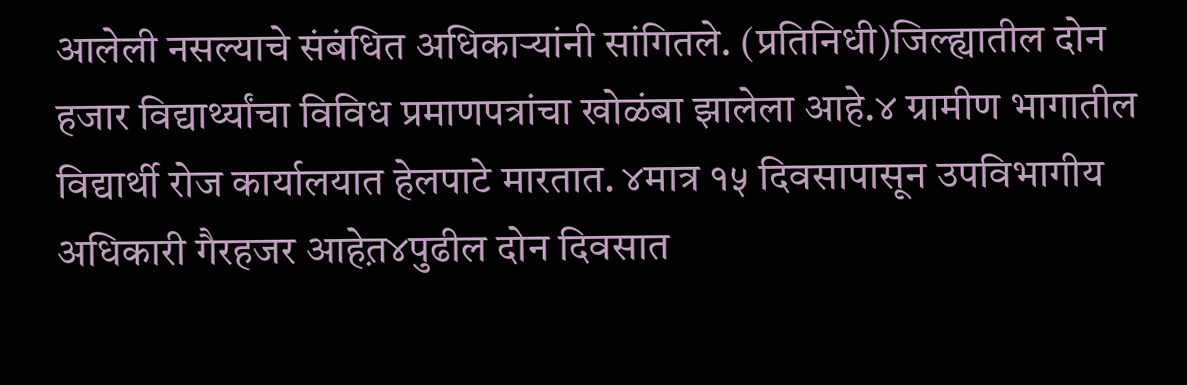आलेली नसल्याचे संबंधित अधिकाऱ्यांनी सांगितले. (प्रतिनिधी)जिल्ह्यातील दोन हजार विद्यार्थ्यांचा विविध प्रमाणपत्रांचा खोळंबा झालेला आहे.४ ग्रामीण भागातील विद्यार्थी रोज कार्यालयात हेलपाटे मारतात. ४मात्र १५ दिवसापासून उपविभागीय अधिकारी गैरहजर आहेत़४पुढील दोन दिवसात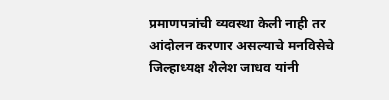प्रमाणपत्रांची व्यवस्था केली नाही तर आंदोलन करणार असल्याचे मनविसेचे जिल्हाध्यक्ष शैलेश जाधव यांनी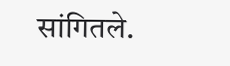सांगितले.